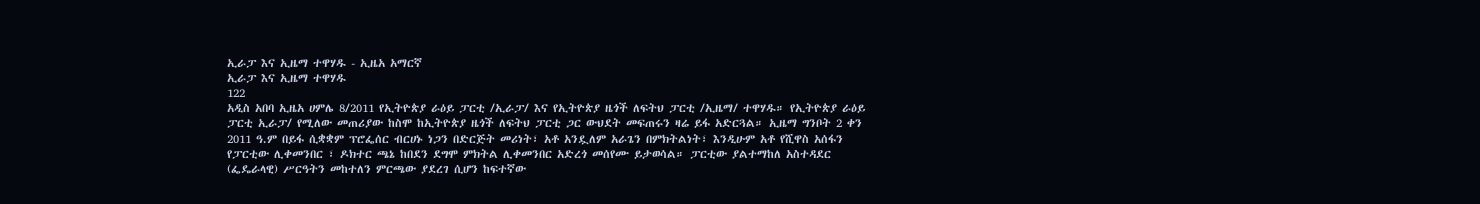ኢራፓ እና ኢዜማ ተዋሃዱ - ኢዜአ አማርኛ
ኢራፓ እና ኢዜማ ተዋሃዱ
122
አዲስ አበባ ኢዜአ ሀምሌ 8/2011 የኢትዮጵያ ራዕይ ፓርቲ /ኢራፓ/ እና የኢትዮጵያ ዜጎች ለፍትህ ፓርቲ /ኢዜማ/ ተዋሃዱ። የኢትዮጵያ ራዕይ ፓርቲ ኢራፓ/ የሚለው መጠሪያው ከስሞ ከኢትዮጵያ ዜጎች ለፍትህ ፓርቲ ጋር ውህደት መፍጠሩን ዛሬ ይፋ አድርጓል። ኢዜማ ግንቦት 2 ቀን 2011 ዓ.ም በይፋ ሲቋቋም ፕሮፌሰር ብርሀኑ ነጋን በድርጅት መሪነት፣ አቶ አንዷለም አራጌን በምክትልነት፣ እንዲሁም አቶ የሺዋስ አሰፋን የፓርቲው ሊቀመንበር ፣ ዶክተር ጫኔ ከበደን ደግሞ ምክትል ሊቀመንበር አድረጎ መሰየሙ ይታወሳል። ፓርቲው ያልተማከለ አስተዳደር (ፌዴራላዊ) ሥርዓትን መከተለን ምርጫው ያደረገ ሲሆን ከፍተኛው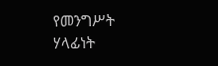የመንግሥት ሃላፊነት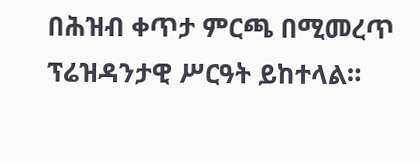በሕዝብ ቀጥታ ምርጫ በሚመረጥ ፕሬዝዳንታዊ ሥርዓት ይከተላል።